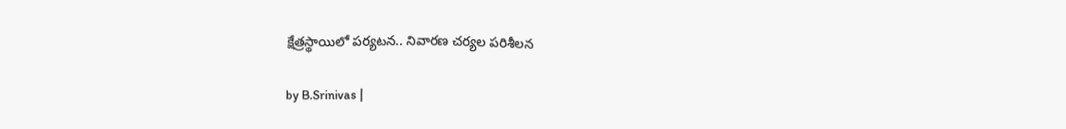క్షేత్రస్థాయిలో పర్యటన.. నివారణ చర్యల పరిశీలన

by B.Srinivas |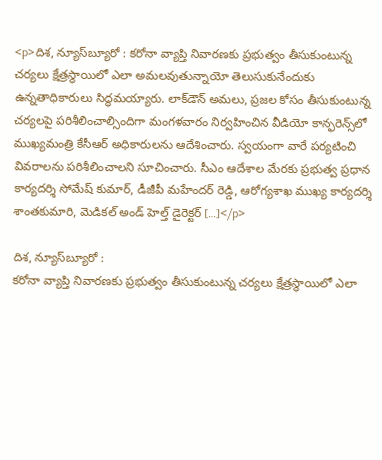<p>దిశ, న్యూస్‌బ్యూరో : కరోనా వ్యాప్తి నివారణకు ప్రభుత్వం తీసుకుంటున్న చర్యలు క్షేత్రస్థాయిలో ఎలా అమలవుతున్నాయో తెలుసుకునేందుకు ఉన్నతాధికారులు సిద్ధమయ్యారు. లాక్‌డౌన్ అమలు, ప్రజల కోసం తీసుకుంటున్న చర్యలపై పరిశీలించాల్సిందిగా మంగళవారం నిర్వహించిన వీడియో కాన్ఫరెన్స్‌లో ముఖ్యమంత్రి కేసీఆర్ అధికారులను ఆదేశించారు. స్వయంగా వారే పర్యటించి వివరాలను పరిశీలించాలని సూచించారు. సీఎం ఆదేశాల మేరకు ప్రభుత్వ ప్రధాన కార్యదర్శి సోమేష్ కుమార్, డీజీపీ మహేందర్ రెడ్డి, ఆరోగ్యశాఖ ముఖ్య కార్యదర్శి శాంతకుమారి, మెడికల్ అండ్ హెల్త్ డైరెక్టర్ […]</p>

దిశ, న్యూస్‌బ్యూరో :
కరోనా వ్యాప్తి నివారణకు ప్రభుత్వం తీసుకుంటున్న చర్యలు క్షేత్రస్థాయిలో ఎలా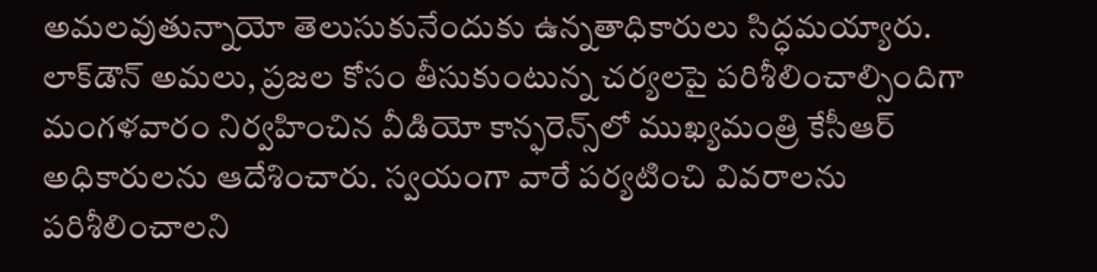అమలవుతున్నాయో తెలుసుకునేందుకు ఉన్నతాధికారులు సిద్ధమయ్యారు. లాక్‌డౌన్ అమలు, ప్రజల కోసం తీసుకుంటున్న చర్యలపై పరిశీలించాల్సిందిగా మంగళవారం నిర్వహించిన వీడియో కాన్ఫరెన్స్‌లో ముఖ్యమంత్రి కేసీఆర్ అధికారులను ఆదేశించారు. స్వయంగా వారే పర్యటించి వివరాలను పరిశీలించాలని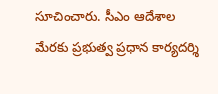సూచించారు. సీఎం ఆదేశాల మేరకు ప్రభుత్వ ప్రధాన కార్యదర్శి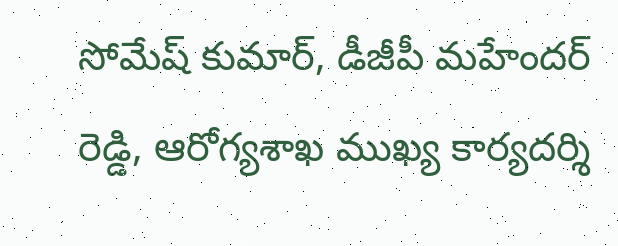సోమేష్ కుమార్, డీజీపీ మహేందర్ రెడ్డి, ఆరోగ్యశాఖ ముఖ్య కార్యదర్శి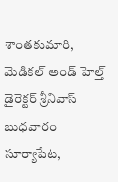శాంతకుమారి, మెడికల్ అండ్ హెల్త్ డైరెక్టర్ శ్రీనివాస్ బుధవారం సూర్యాపేట,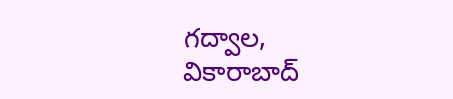గద్వాల, వికారాబాద్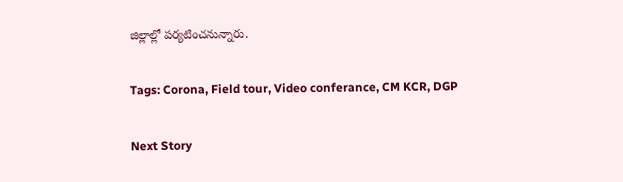జిల్లాల్లో పర్యటించనున్నారు.

Tags: Corona, Field tour, Video conferance, CM KCR, DGP

Next Story